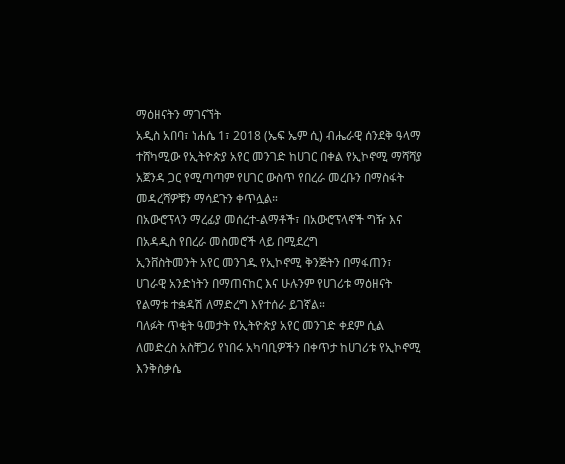ማዕዘናትን ማገናኘት
አዲስ አበባ፣ ነሐሴ 1፣ 2018 (ኤፍ ኤም ሲ) ብሔራዊ ሰንደቅ ዓላማ ተሸካሚው የኢትዮጵያ አየር መንገድ ከሀገር በቀል የኢኮኖሚ ማሻሻያ አጀንዳ ጋር የሚጣጣም የሀገር ውስጥ የበረራ መረቡን በማስፋት መዳረሻዎቹን ማሳደጉን ቀጥሏል።
በአውሮፕላን ማረፊያ መሰረተ-ልማቶች፣ በአውሮፕላኖች ግዥ እና በአዳዲስ የበረራ መስመሮች ላይ በሚደረግ
ኢንቨስትመንት አየር መንገዱ የኢኮኖሚ ቅንጅትን በማፋጠን፣ ሀገራዊ አንድነትን በማጠናከር እና ሁሉንም የሀገሪቱ ማዕዘናት የልማቱ ተቋዳሽ ለማድረግ እየተሰራ ይገኛል።
ባለፉት ጥቂት ዓመታት የኢትዮጵያ አየር መንገድ ቀደም ሲል ለመድረስ አስቸጋሪ የነበሩ አካባቢዎችን በቀጥታ ከሀገሪቱ የኢኮኖሚ እንቅስቃሴ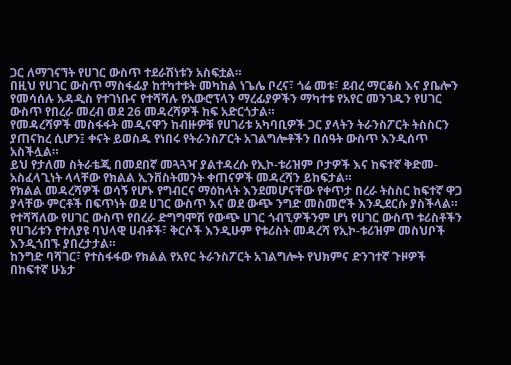ጋር ለማገናኘት የሀገር ውስጥ ተደራሽነቱን አስፍቷል።
በዚህ የሀገር ውስጥ ማስፋፊያ ከተካተቱት መካከል ነጌሌ ቦረና፣ ጎሬ መቱ፣ ደብረ ማርቆስ እና ያቤሎን የመሳሰሉ አዳዲስ የተገነቡና የተሻሻሉ የአውሮፕላን ማረፊያዎችን ማካተቱ የአየር መንገዱን የሀገር ውስጥ የበረራ መረብ ወደ 26 መዳረሻዎች ከፍ አድርጎታል።
የመዳረሻዎች መስፋፋት መዲናዋን ከብዙዎቹ የሀገሪቱ አካባቢዎች ጋር ያላትን ትራንስፖርት ትስስርን ያጠናከረ ሲሆን፤ ቀናት ይወስዱ የነበሩ የትራንስፖርት አገልግሎቶችን በሰዓት ውስጥ እንዲሰጥ አስችሏል።
ይህ የታለመ ስትራቴጂ በመደበኛ መጓጓዣ ያልተዳረሱ የኢኮ-ቱሪዝም ቦታዎች እና ከፍተኛ ቅድመ-አስፈላጊነት ላላቸው የክልል ኢንቨስትመንት ቀጠናዎች መዳረሻን ይከፍታል።
የክልል መዳረሻዎች ወሳኝ የሆኑ የግብርና ማዕከላት እንደመሆናቸው የቀጥታ በረራ ትስስር ከፍተኛ ዋጋ ያላቸው ምርቶች በፍጥነት ወደ ሀገር ውስጥ እና ወደ ውጭ ንግድ መስመሮች እንዲደርሱ ያስችላል።
የተሻሻለው የሀገር ውስጥ የበረራ ድግግሞሽ የውጭ ሀገር ጎብኚዎችንም ሆነ የሀገር ውስጥ ቱሪስቶችን የሀገሪቱን የተለያዩ ባህላዊ ሀብቶች፣ ቅርሶች እንዲሁም የቱሪስት መዳረሻ የኢኮ-ቱሪዝም መስህቦች እንዲጎበኙ ያበረታታል።
ከንግድ ባሻገር፣ የተስፋፋው የክልል የአየር ትራንስፖርት አገልግሎት የህክምና ድንገተኛ ጉዞዎች በከፍተኛ ሁኔታ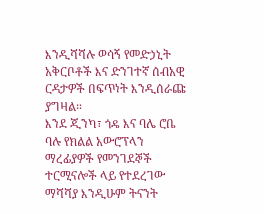እንዲሻሻሉ ወሳኝ የመድኃኒት አቅርቦቶች እና ድንገተኛ ሰብአዊ ርዳታዎች በፍጥነት እንዲሰራጩ ያግዛል።
እንደ ጂንካ፣ ጎዴ እና ባሌ ሮቤ ባሉ የክልል አውሮፕላን ማረፊያዎች የመንገደኞች ተርሚናሎች ላይ የተደረገው ማሻሻያ እንዲሁም ትናንት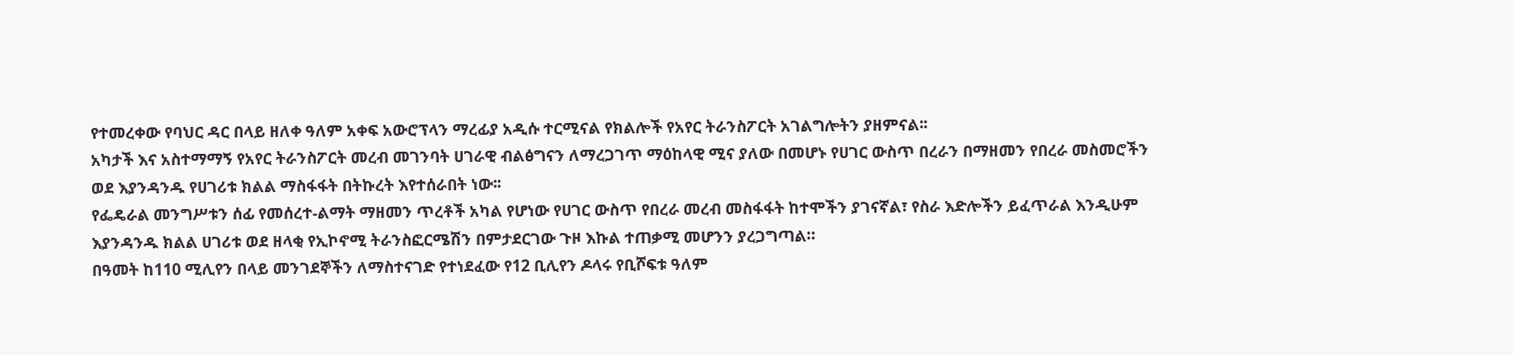የተመረቀው የባህር ዳር በላይ ዘለቀ ዓለም አቀፍ አውሮፕላን ማረፊያ አዲሱ ተርሚናል የክልሎች የአየር ትራንስፖርት አገልግሎትን ያዘምናል፡፡
አካታች እና አስተማማኝ የአየር ትራንስፖርት መረብ መገንባት ሀገራዊ ብልፅግናን ለማረጋገጥ ማዕከላዊ ሚና ያለው በመሆኑ የሀገር ውስጥ በረራን በማዘመን የበረራ መስመሮችን ወደ እያንዳንዱ የሀገሪቱ ክልል ማስፋፋት በትኩረት እየተሰራበት ነው፡፡
የፌዴራል መንግሥቱን ሰፊ የመሰረተ-ልማት ማዘመን ጥረቶች አካል የሆነው የሀገር ውስጥ የበረራ መረብ መስፋፋት ከተሞችን ያገናኛል፣ የስራ እድሎችን ይፈጥራል እንዲሁም እያንዳንዱ ክልል ሀገሪቱ ወደ ዘላቂ የኢኮኖሚ ትራንስፎርሜሽን በምታደርገው ጉዞ እኩል ተጠቃሚ መሆንን ያረጋግጣል።
በዓመት ከ110 ሚሊየን በላይ መንገደኞችን ለማስተናገድ የተነደፈው የ12 ቢሊየን ዶላሩ የቢሾፍቱ ዓለም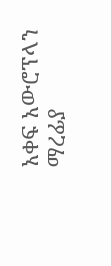አቀፍ አውሮፕላን ማረፊያ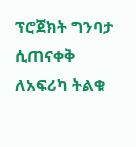ፕሮጀክት ግንባታ ሲጠናቀቅ ለአፍሪካ ትልቁ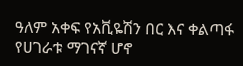ዓለም አቀፍ የአቪዬሽን በር እና ቀልጣፋ የሀገራቱ ማገናኛ ሆኖ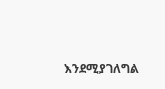እንደሚያገለግል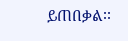ይጠበቃል፡፡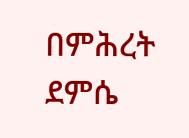በምሕረት ደምሴ